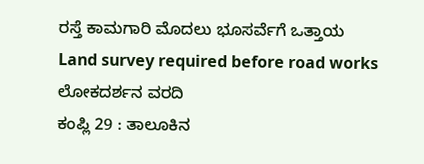ರಸ್ತೆ ಕಾಮಗಾರಿ ಮೊದಲು ಭೂಸರ್ವೆಗೆ ಒತ್ತಾಯ
Land survey required before road works
ಲೋಕದರ್ಶನ ವರದಿ
ಕಂಪ್ಲಿ 29 : ತಾಲೂಕಿನ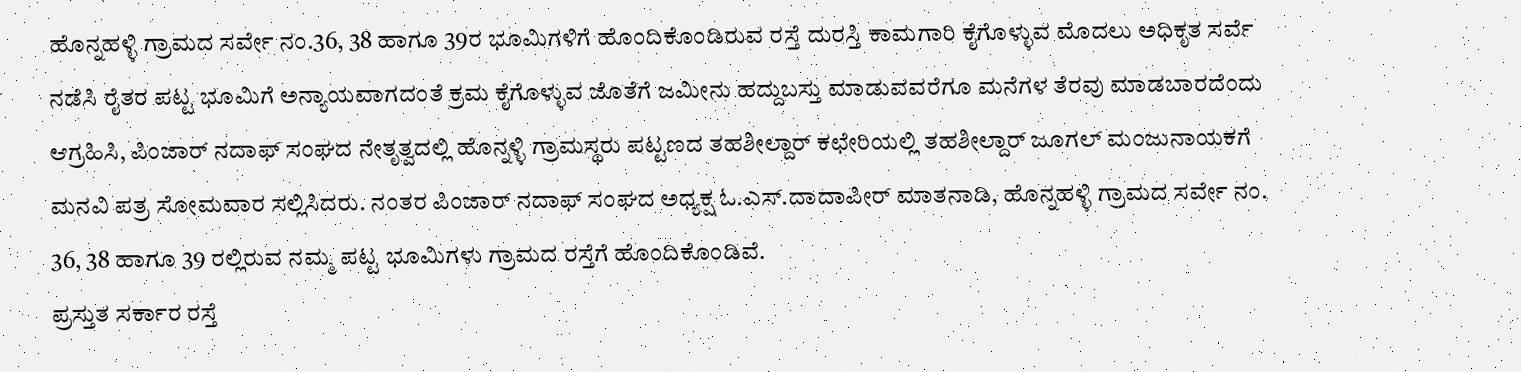ಹೊನ್ನಹಳ್ಳಿ ಗ್ರಾಮದ ಸರ್ವೇ ನಂ.36, 38 ಹಾಗೂ 39ರ ಭೂಮಿಗಳಿಗೆ ಹೊಂದಿಕೊಂಡಿರುವ ರಸ್ತೆ ದುರಸ್ತಿ ಕಾಮಗಾರಿ ಕೈಗೊಳ್ಳುವ ಮೊದಲು ಅಧಿಕೃತ ಸರ್ವೆ ನಡೆಸಿ ರೈತರ ಪಟ್ಟ ಭೂಮಿಗೆ ಅನ್ಯಾಯವಾಗದಂತೆ ಕ್ರಮ ಕೈಗೊಳ್ಳುವ ಜೊತೆಗೆ ಜಮೀನು ಹದ್ದುಬಸ್ತು ಮಾಡುವವರೆಗೂ ಮನೆಗಳ ತೆರವು ಮಾಡಬಾರದೆಂದು ಆಗ್ರಹಿಸಿ, ಪಿಂಜಾರ್ ನದಾಫ್ ಸಂಘದ ನೇತೃತ್ವದಲ್ಲಿ ಹೊನ್ನಳ್ಳಿ ಗ್ರಾಮಸ್ಥರು ಪಟ್ಟಣದ ತಹಶೀಲ್ದಾರ್ ಕಛೇರಿಯಲ್ಲಿ ತಹಶೀಲ್ದಾರ್ ಜೂಗಲ್ ಮಂಜುನಾಯಕಗೆ ಮನವಿ ಪತ್ರ ಸೋಮವಾರ ಸಲ್ಲಿಸಿದರು. ನಂತರ ಪಿಂಜಾರ್ ನದಾಫ್ ಸಂಘದ ಅಧ್ಯಕ್ಷ ಓ.ಎಸ್.ದಾದಾಪೀರ್ ಮಾತನಾಡಿ, ಹೊನ್ನಹಳ್ಳಿ ಗ್ರಾಮದ ಸರ್ವೇ ನಂ. 36, 38 ಹಾಗೂ 39 ರಲ್ಲಿರುವ ನಮ್ಮ ಪಟ್ಟ ಭೂಮಿಗಳು ಗ್ರಾಮದ ರಸ್ತೆಗೆ ಹೊಂದಿಕೊಂಡಿವೆ.
ಪ್ರಸ್ತುತ ಸರ್ಕಾರ ರಸ್ತೆ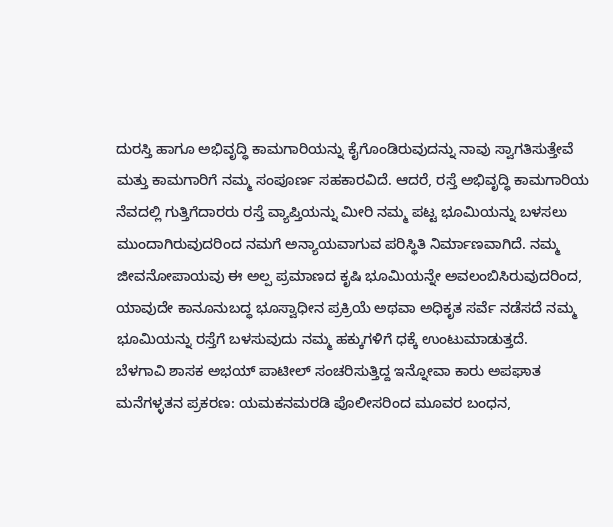ದುರಸ್ತಿ ಹಾಗೂ ಅಭಿವೃದ್ಧಿ ಕಾಮಗಾರಿಯನ್ನು ಕೈಗೊಂಡಿರುವುದನ್ನು ನಾವು ಸ್ವಾಗತಿಸುತ್ತೇವೆ ಮತ್ತು ಕಾಮಗಾರಿಗೆ ನಮ್ಮ ಸಂಪೂರ್ಣ ಸಹಕಾರವಿದೆ. ಆದರೆ, ರಸ್ತೆ ಅಭಿವೃದ್ಧಿ ಕಾಮಗಾರಿಯ ನೆವದಲ್ಲಿ ಗುತ್ತಿಗೆದಾರರು ರಸ್ತೆ ವ್ಯಾಪ್ತಿಯನ್ನು ಮೀರಿ ನಮ್ಮ ಪಟ್ಟ ಭೂಮಿಯನ್ನು ಬಳಸಲು ಮುಂದಾಗಿರುವುದರಿಂದ ನಮಗೆ ಅನ್ಯಾಯವಾಗುವ ಪರಿಸ್ಥಿತಿ ನಿರ್ಮಾಣವಾಗಿದೆ. ನಮ್ಮ ಜೀವನೋಪಾಯವು ಈ ಅಲ್ಪ ಪ್ರಮಾಣದ ಕೃಷಿ ಭೂಮಿಯನ್ನೇ ಅವಲಂಬಿಸಿರುವುದರಿಂದ, ಯಾವುದೇ ಕಾನೂನುಬದ್ಧ ಭೂಸ್ವಾಧೀನ ಪ್ರಕ್ರಿಯೆ ಅಥವಾ ಅಧಿಕೃತ ಸರ್ವೆ ನಡೆಸದೆ ನಮ್ಮ ಭೂಮಿಯನ್ನು ರಸ್ತೆಗೆ ಬಳಸುವುದು ನಮ್ಮ ಹಕ್ಕುಗಳಿಗೆ ಧಕ್ಕೆ ಉಂಟುಮಾಡುತ್ತದೆ.
ಬೆಳಗಾವಿ ಶಾಸಕ ಅಭಯ್ ಪಾಟೀಲ್ ಸಂಚರಿಸುತ್ತಿದ್ದ ಇನ್ನೋವಾ ಕಾರು ಅಪಘಾತ
ಮನೆಗಳ್ಳತನ ಪ್ರಕರಣ: ಯಮಕನಮರಡಿ ಪೊಲೀಸರಿಂದ ಮೂವರ ಬಂಧನ,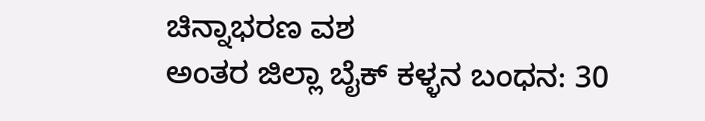ಚಿನ್ನಾಭರಣ ವಶ
ಅಂತರ ಜಿಲ್ಲಾ ಬೈಕ್ ಕಳ್ಳನ ಬಂಧನ: 30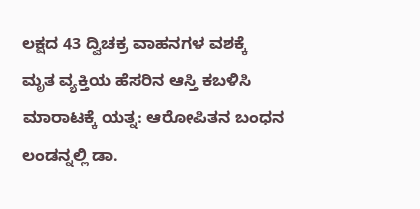ಲಕ್ಷದ 43 ದ್ವಿಚಕ್ರ ವಾಹನಗಳ ವಶಕ್ಕೆ
ಮೃತ ವ್ಯಕ್ತಿಯ ಹೆಸರಿನ ಆಸ್ತಿ ಕಬಳಿಸಿ ಮಾರಾಟಕ್ಕೆ ಯತ್ನ: ಆರೋಪಿತನ ಬಂಧನ
ಲಂಡನ್ನಲ್ಲಿ ಡಾ.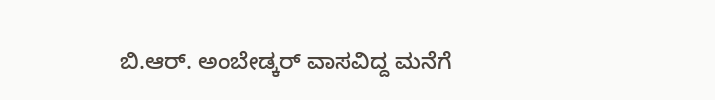ಬಿ.ಆರ್. ಅಂಬೇಡ್ಕರ್ ವಾಸವಿದ್ದ ಮನೆಗೆ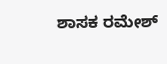ಶಾಸಕ ರಮೇಶ್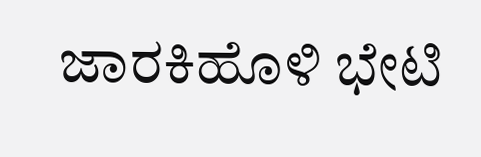ಜಾರಕಿಹೊಳಿ ಭೇಟಿ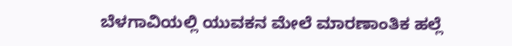ಬೆಳಗಾವಿಯಲ್ಲಿ ಯುವಕನ ಮೇಲೆ ಮಾರಣಾಂತಿಕ ಹಲ್ಲೆ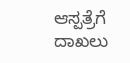ಆಸ್ಪತ್ರೆಗೆ ದಾಖಲು